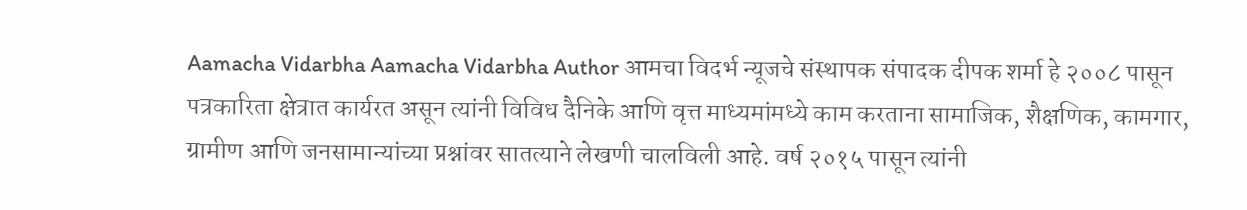Aamacha Vidarbha Aamacha Vidarbha Author आमचा विदर्भ न्यूजचे संस्थापक संपादक दीपक शर्मा हे २००८ पासून पत्रकारिता क्षेत्रात कार्यरत असून त्यांनी विविध दैनिके आणि वृत्त माध्यमांमध्ये काम करताना सामाजिक, शैक्षणिक, कामगार, ग्रामीण आणि जनसामान्यांच्या प्रश्नांवर सातत्याने लेखणी चालविली आहे. वर्ष २०१५ पासून त्यांनी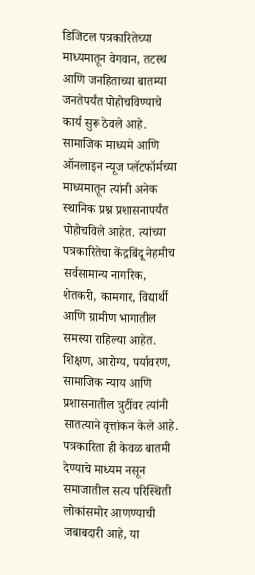डिजिटल पत्रकारितेच्या माध्यमातून वेगवान, तटस्थ आणि जनहिताच्या बातम्या जनतेपर्यंत पोहोचविण्याचे कार्य सुरू ठेवले आहे. सामाजिक माध्यमे आणि ऑनलाइन न्यूज प्लॅटफॉर्मच्या माध्यमातून त्यांनी अनेक स्थानिक प्रश्न प्रशासनापर्यंत पोहोचविले आहेत. त्यांच्या पत्रकारितेचा केंद्रबिंदू नेहमीच सर्वसामान्य नागरिक, शेतकरी, कामगार, विद्यार्थी आणि ग्रामीण भागातील समस्या राहिल्या आहेत. शिक्षण, आरोग्य, पर्यावरण, सामाजिक न्याय आणि प्रशासनातील त्रुटींवर त्यांनी सातत्याने वृत्तांकन केले आहे. पत्रकारिता ही केवळ बातमी देण्याचे माध्यम नसून समाजातील सत्य परिस्थिती लोकांसमोर आणण्याची जबाबदारी आहे, या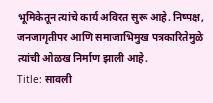भूमिकेतून त्यांचे कार्य अविरत सुरू आहे. निष्पक्ष, जनजागृतीपर आणि समाजाभिमुख पत्रकारितेमुळे त्यांची ओळख निर्माण झाली आहे.
Title: सावली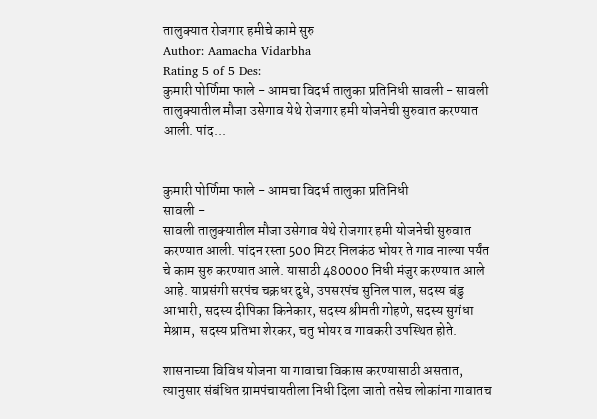तालुक्यात रोजगार हमीचे कामे सुरु
Author: Aamacha Vidarbha
Rating 5 of 5 Des:
कुमारी पोर्णिमा फाले - आमचा विदर्भ तालुका प्रतिनिधी सावली - सावली तालुक्यातील मौजा उसेगाव येथे रोजगार हमी योजनेची सुरुवात करण्यात आली. पांद...


कुमारी पोर्णिमा फाले - आमचा विदर्भ तालुका प्रतिनिधी
सावली -
सावली तालुक्यातील मौजा उसेगाव येथे रोजगार हमी योजनेची सुरुवात करण्यात आली. पांदन रस्ता 500 मिटर निलकंठ भोयर ते गाव नाल्या पर्यंत चे काम सुरु करण्यात आले. यासाठी 480000 निधी मंजुर करण्यात आले आहे. याप्रसंगी सरपंच चक्रधर दुधे, उपसरपंच सुनिल पाल, सदस्य बंडु आभारी, सदस्य दीपिका किनेकार, सदस्य श्रीमती गोहणे, सदस्य सुगंधा मेश्राम,  सदस्य प्रतिभा शेरकर, चतु भोयर व गावकरी उपस्थित होते.

शासनाच्या विविध योजना या गावाचा विकास करण्यासाठी असतात, त्यानुसार संबंधित ग्रामपंचायतीला निधी दिला जातो तसेच लोकांना गावातच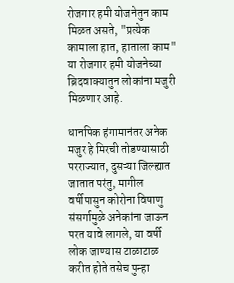रोजगार हमी योजनेतुन काम मिळत असते, "प्रत्येक कामाला हात, हाताला काम" या रोजगार हमी योजनेच्या ब्रिदवाक्यातुन लोकांना मजुरी मिळणार आहे.

धानपिक हंगामानंतर अनेक मजुर हे मिरची तोडण्यासाठी परराज्यात, दुसऱ्या जिल्ह्यात जातात परंतु, मागील वर्षीपासुन कोरोना विषाणु संसर्गामुळे अनेकांना जाऊन परत यावे लागले, या वर्षी लोक जाण्यास टाळाटाळ करीत होते तसेच पुन्हा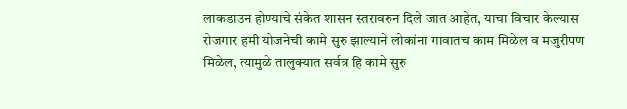लाकडाउन होण्याचे संकेत शासन स्तरावरुन दिले जात आहेत, याचा विचार केल्यास रोजगार हमी योजनेची कामे सुरु झाल्याने लोकांना गावातच काम मिळेल व मजुरीपण मिळेल, त्यामुळे तालुक्यात सर्वत्र हि कामे सुरु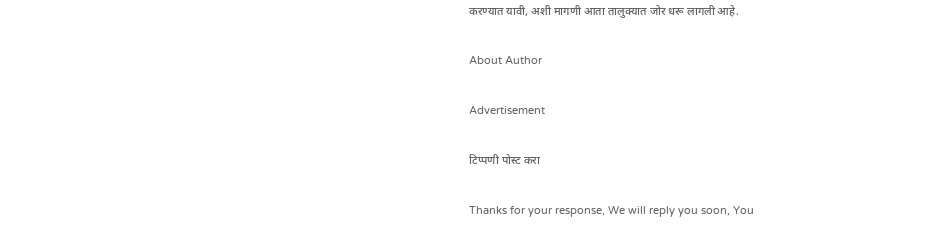करण्यात यावी, अशी मागणी आता तालुक्यात जोर धरू लागली आहे.

About Author

Advertisement

टिप्पणी पोस्ट करा

Thanks for your response, We will reply you soon, You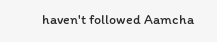haven't followed Aamcha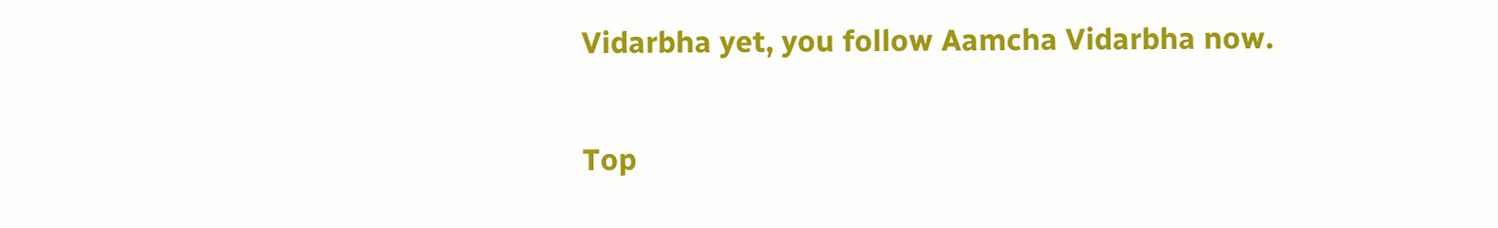Vidarbha yet, you follow Aamcha Vidarbha now.


Top